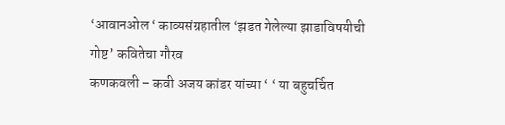‘आवानओल ‘ काव्यसंग्रहातील ‘झडत गेलेल्या झाडाविषयीची गोष्ट’ कवितेचा गौरव
कणकवली – कवी अजय कांडर यांच्या ‘ ‘ या बहुचर्चित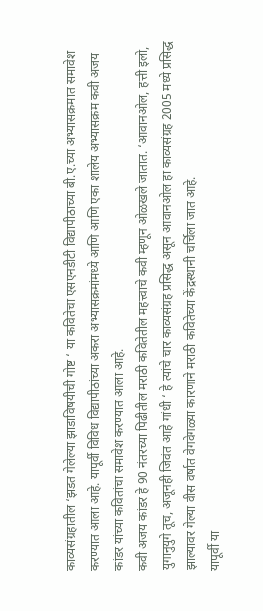काव्यसंग्रहातील ‘झडत गेलेल्या झाडाविषयीची गोष्ट ‘ या कवितेचा एसएनडीटी विद्यापीठाच्या बी.ए.च्या अभ्यासक्रमात समावेश करण्यात आला आहे. यापूर्वी विविध विद्यापीठांच्या अकरा अभ्यासक्रमांमध्ये आणि आणि एका शालेय अभ्यासक्रम कवी अजय कांडर यांच्या कवितांचा समावेश करण्यात आला आहे.
कवी अजय कांडर हे 90 नंतरच्या पिढीतील मराठी कवितेतील महत्त्वाचे कवी म्हणून ओळखले जातात. ‘आवानओल, हत्ती इलो, युगानुयुगे तूच, अजूनही जिवंत आहे गांधी ‘ हे त्यांचे चार काव्यसंग्रह प्रसिद्ध असून आवानओल हा काव्यसंग्रह 2005 मध्ये प्रसिद्ध झाल्यावर गेल्या वीस वर्षात वेगवेगळ्या कारणाने मराठी कवितेच्या केंद्रस्थानी चर्चिला जात आहे.
यापूर्वी या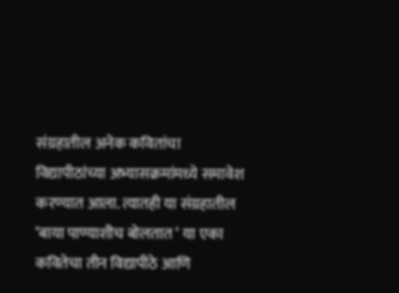संग्रहातील अनेक कवितांचा विद्यापीठांच्या अभ्यासक्रमांमध्ये समावेश करण्यात आला. त्यातही या संग्रहातील ‘बाया पाण्याशीच बोलतात ‘ या एका कवितेचा तीन विद्यापीठे आणि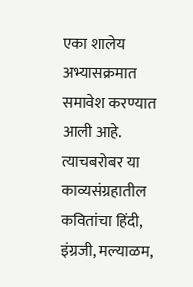एका शालेय अभ्यासक्रमात समावेश करण्यात आली आहे. त्याचबरोबर या काव्यसंग्रहातील कवितांचा हिंदी, इंग्रजी, मल्याळम,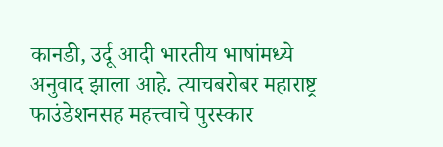कानडी, उर्दू आदी भारतीय भाषांमध्ये अनुवाद झाला आहे. त्याचबरोबर महाराष्ट्र फाउंडेशनसह महत्त्वाचे पुरस्कार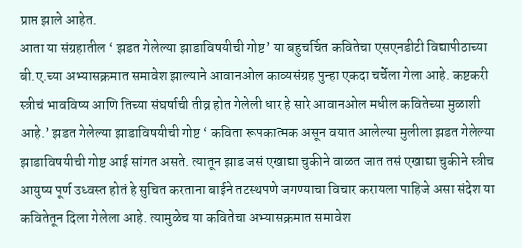प्राप्त झाले आहेत.
आता या संग्रहातील ‘ झडत गेलेल्या झाडाविषयीची गोष्ट’ या बहुचर्चित कवितेचा एसएनडीटी विद्यापीठाच्या बी.ए.च्या अभ्यासक्रमात समावेश झाल्याने आवानओल काव्यसंग्रह पुन्हा एकदा चर्चेला गेला आहे. कष्टकरी स्त्रीचं भावविष्य आणि तिच्या संघर्षाची तीव्र होत गेलेली धार हे सारे आवानओल मधील कवितेच्या मुळाशी आहे.’ झडत गेलेल्या झाडाविषयीची गोष्ट ‘ कविता रूपकात्मक असून वयात आलेल्या मुलीला झडत गेलेल्या झाडाविषयीची गोष्ट आई सांगत असते. त्यातून झाड जसं एखाद्या चुकीने वाळत जात तसं एखाद्या चुकीने स्त्रीच आयुष्य पूर्ण उध्वस्त होतं हे सुचित करताना बाईने तटस्थपणे जगण्याचा विचार करायला पाहिजे असा संदेश या कवितेतून दिला गेलेला आहे. त्यामुळेच या कवितेचा अभ्यासक्रमात समावेश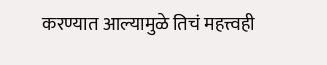करण्यात आल्यामुळे तिचं महत्त्वही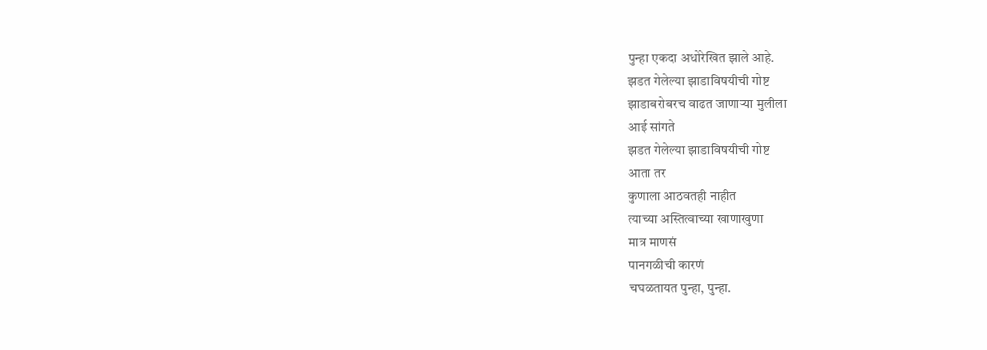पुन्हा एकदा अधोरेखित झाले आहे.
झडत गेलेल्या झाडाविषयीची गोष्ट
झाडाबरोबरच वाढत जाणाऱ्या मुलीला
आई सांगते
झडत गेलेल्या झाडाविषयीची गोष्ट
आता तर
कुणाला आठवतही नाहीत
त्याच्या अस्तित्वाच्या खाणाखुणा
मात्र माणसं
पानगळीची कारणं
चघळतायत पुन्हा, पुन्हा.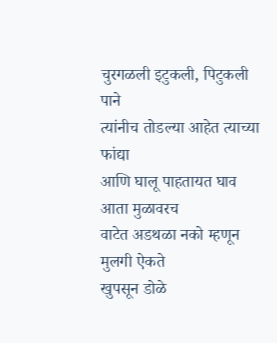चुरगळली इटुकली, पिटुकली पाने
त्यांनीच तोडल्या आहेत त्याच्या फांद्या
आणि घालू पाहतायत घाव आता मुळावरच
वाटेत अडथळा नको म्हणून
मुलगी ऐकते
खुपसून डोळे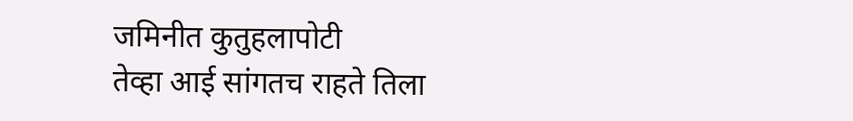जमिनीत कुतुहलापोटी
तेव्हा आई सांगतच राहते तिला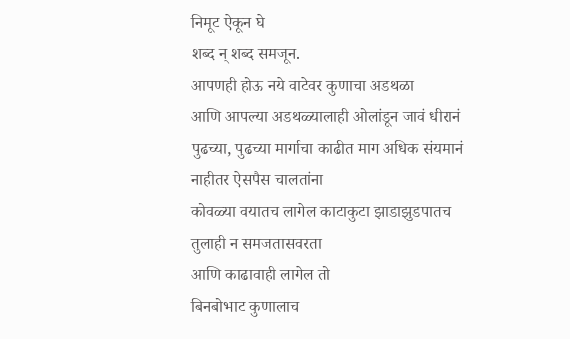निमूट ऐकून घे
शब्द न् शब्द समजून.
आपणही होऊ नये वाटेवर कुणाचा अडथळा
आणि आपल्या अडथळ्यालाही ओलांडून जावं धीरानं
पुढच्या, पुढच्या मार्गाचा काढीत माग अधिक संयमानं
नाहीतर ऐसपैस चालतांना
कोवळ्या वयातच लागेल काटाकुटा झाडाझुडपातच
तुलाही न समजतासवरता
आणि काढावाही लागेल तो
बिनबोभाट कुणालाच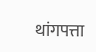थांगपत्ता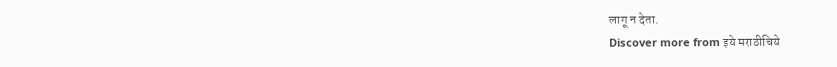लागू न देता.
Discover more from इये मराठीचिये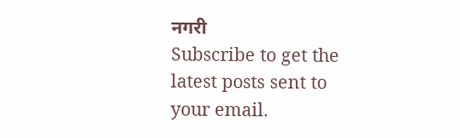नगरी
Subscribe to get the latest posts sent to your email.